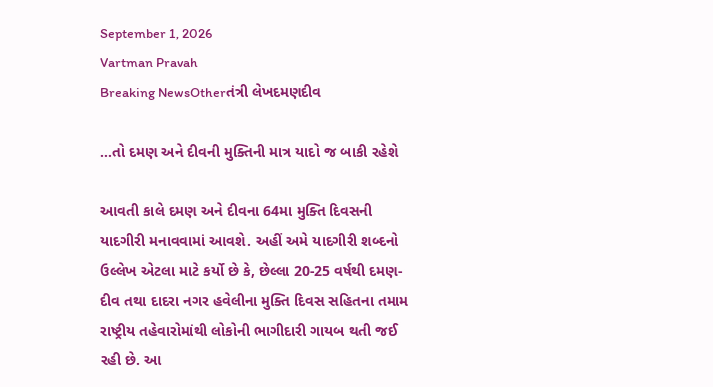September 1, 2026
Vartman Pravah
Breaking NewsOtherતંત્રી લેખદમણદીવ

…તો દમણ અને દીવની મુક્‍તિની માત્ર યાદો જ બાકી રહેશે

આવતી કાલે દમણ અને દીવના 64મા મુક્‍તિ દિવસની યાદગીરી મનાવવામાં આવશે. અહીં અમે યાદગીરી શબ્‍દનો ઉલ્લેખ એટલા માટે કર્યો છે કે, છેલ્લા 20-25 વર્ષથી દમણ-દીવ તથા દાદરા નગર હવેલીના મુક્‍તિ દિવસ સહિતના તમામ રાષ્‍ટ્રીય તહેવારોમાંથી લોકોની ભાગીદારી ગાયબ થતી જઈ રહી છે. આ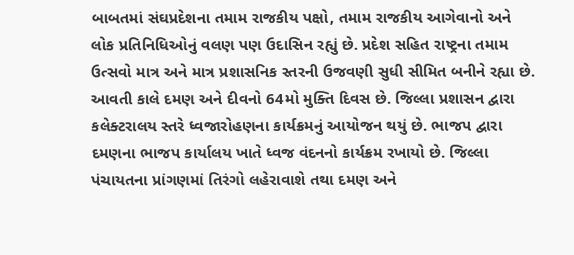બાબતમાં સંઘપ્રદેશના તમામ રાજકીય પક્ષો, તમામ રાજકીય આગેવાનો અને લોક પ્રતિનિધિઓનું વલણ પણ ઉદાસિન રહ્યું છે. પ્રદેશ સહિત રાષ્‍ટ્રના તમામ ઉત્‍સવો માત્ર અને માત્ર પ્રશાસનિક સ્‍તરની ઉજવણી સુધી સીમિત બનીને રહ્યા છે. આવતી કાલે દમણ અને દીવનો 64મો મુક્‍તિ દિવસ છે. જિલ્લા પ્રશાસન દ્વારા કલેક્‍ટરાલય સ્‍તરે ધ્‍વજારોહણના કાર્યક્રમનું આયોજન થયું છે. ભાજપ દ્વારા દમણના ભાજપ કાર્યાલય ખાતે ધ્‍વજ વંદનનો કાર્યક્રમ રખાયો છે. જિલ્લા પંચાયતના પ્રાંગણમાં તિરંગો લહેરાવાશે તથા દમણ અને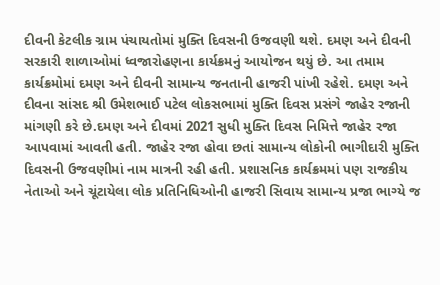દીવની કેટલીક ગ્રામ પંચાયતોમાં મુક્‍તિ દિવસની ઉજવણી થશે. દમણ અને દીવની સરકારી શાળાઓમાં ધ્‍વજારોહણના કાર્યક્રમનું આયોજન થયું છે. આ તમામ કાર્યક્રમોમાં દમણ અને દીવની સામાન્‍ય જનતાની હાજરી પાંખી રહેશે. દમણ અને દીવના સાંસદ શ્રી ઉમેશભાઈ પટેલ લોકસભામાં મુક્‍તિ દિવસ પ્રસંગે જાહેર રજાની માંગણી કરે છે.દમણ અને દીવમાં 2021 સુધી મુક્‍તિ દિવસ નિમિત્તે જાહેર રજા આપવામાં આવતી હતી. જાહેર રજા હોવા છતાં સામાન્‍ય લોકોની ભાગીદારી મુક્‍તિ દિવસની ઉજવણીમાં નામ માત્રની રહી હતી. પ્રશાસનિક કાર્યક્રમમાં પણ રાજકીય નેતાઓ અને ચૂંટાયેલા લોક પ્રતિનિધિઓની હાજરી સિવાય સામાન્‍ય પ્રજા ભાગ્‍યે જ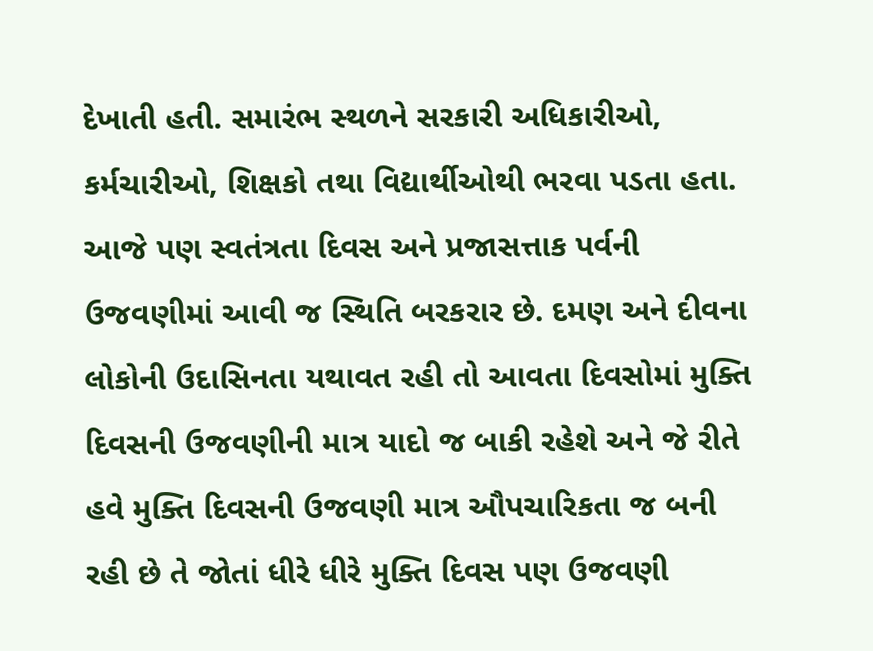દેખાતી હતી. સમારંભ સ્‍થળને સરકારી અધિકારીઓ, કર્મચારીઓ, શિક્ષકો તથા વિદ્યાર્થીઓથી ભરવા પડતા હતા. આજે પણ સ્‍વતંત્રતા દિવસ અને પ્રજાસત્તાક પર્વની ઉજવણીમાં આવી જ સ્‍થિતિ બરકરાર છે. દમણ અને દીવના લોકોની ઉદાસિનતા યથાવત રહી તો આવતા દિવસોમાં મુક્‍તિ દિવસની ઉજવણીની માત્ર યાદો જ બાકી રહેશે અને જે રીતે હવે મુક્‍તિ દિવસની ઉજવણી માત્ર ઔપચારિકતા જ બની રહી છે તે જોતાં ધીરે ધીરે મુક્‍તિ દિવસ પણ ઉજવણી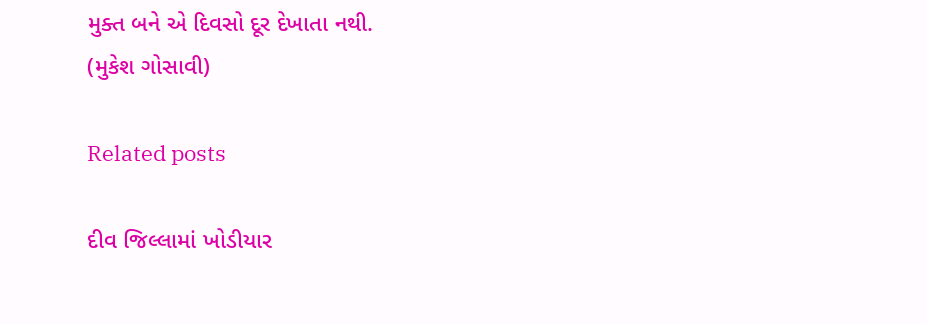મુક્‍ત બને એ દિવસો દૂર દેખાતા નથી.
(મુકેશ ગોસાવી)

Related posts

દીવ જિલ્લામાં ખોડીયાર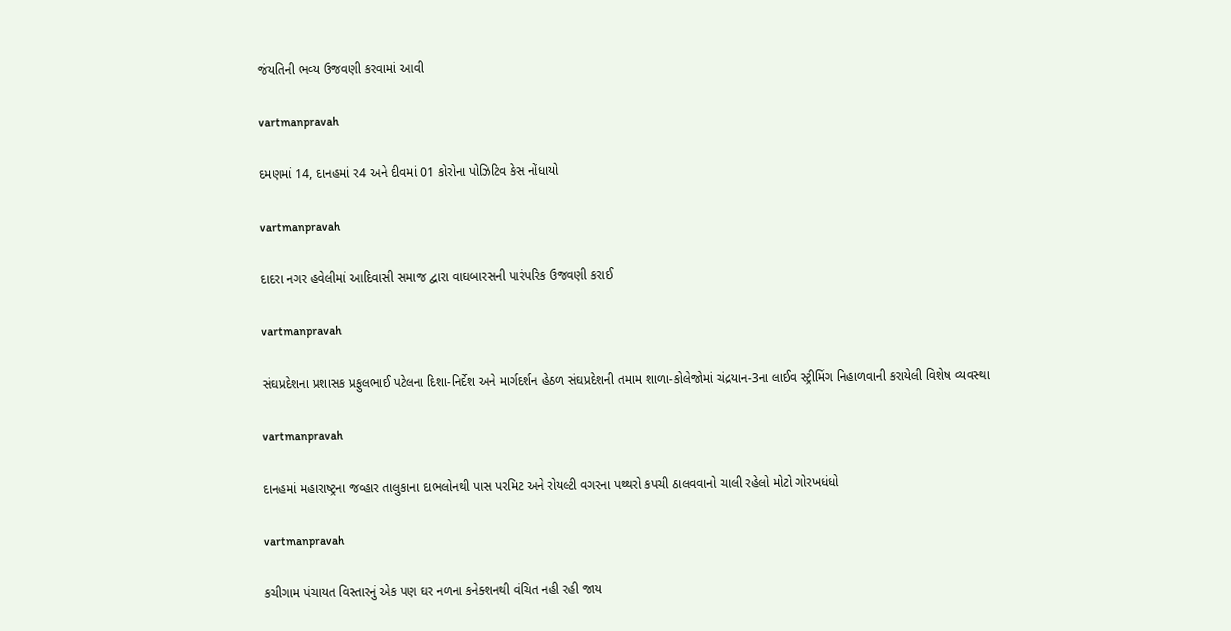જંયતિની ભવ્‍ય ઉજવણી કરવામાં આવી

vartmanpravah

દમણમાં 14, દાનહમાં ર4 અને દીવમાં 01 કોરોના પોઝિટિવ કેસ નોંધાયો

vartmanpravah

દાદરા નગર હવેલીમાં આદિવાસી સમાજ દ્વારા વાઘબારસની પારંપરિક ઉજવણી કરાઈ

vartmanpravah

સંઘપ્રદેશના પ્રશાસક પ્રફુલભાઈ પટેલના દિશા-નિર્દેશ અને માર્ગદર્શન હેઠળ સંઘપ્રદેશની તમામ શાળા-કોલેજોમાં ચંદ્રયાન-3ના લાઈવ સ્‍ટ્રીમિંગ નિહાળવાની કરાયેલી વિશેષ વ્‍યવસ્‍થા

vartmanpravah

દાનહમાં મહારાષ્‍ટ્રના જવ્‍હાર તાલુકાના દાભલોનથી પાસ પરમિટ અને રોયલ્‍ટી વગરના પથ્‍થરો કપચી ઠાલવવાનો ચાલી રહેલો મોટો ગોરખધંધો

vartmanpravah

કચીગામ પંચાયત વિસ્‍તારનું એક પણ ઘર નળના કનેક્‍શનથી વંચિત નહી રહી જાય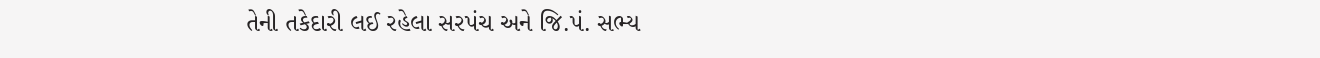તેની તકેદારી લઈ રહેલા સરપંચ અને જિ.પં. સભ્‍ય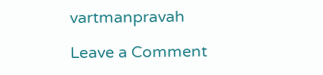vartmanpravah

Leave a Comment